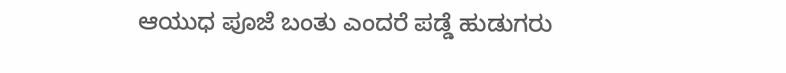ಆಯುಧ ಪೂಜೆ ಬಂತು ಎಂದರೆ ಪಡ್ಡೆ ಹುಡುಗರು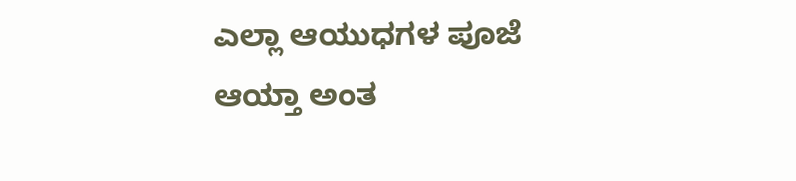ಎಲ್ಲಾ ಆಯುಧಗಳ ಪೂಜೆ ಆಯ್ತಾ ಅಂತ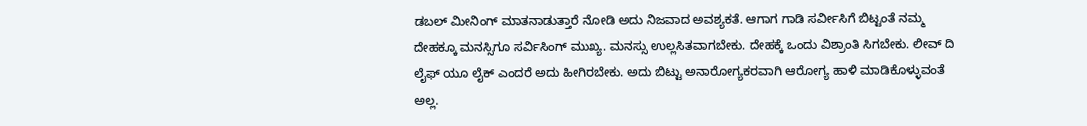ಡಬಲ್ ಮೀನಿಂಗ್ ಮಾತನಾಡುತ್ತಾರೆ ನೋಡಿ ಅದು ನಿಜವಾದ ಅವಶ್ಯಕತೆ. ಆಗಾಗ ಗಾಡಿ ಸರ್ವೀಸಿಗೆ ಬಿಟ್ಟಂತೆ ನಮ್ಮ ದೇಹಕ್ಕೂ ಮನಸ್ಸಿಗೂ ಸರ್ವಿಸಿಂಗ್ ಮುಖ್ಯ. ಮನಸ್ಸು ಉಲ್ಲಸಿತವಾಗಬೇಕು. ದೇಹಕ್ಕೆ ಒಂದು ವಿಶ್ರಾಂತಿ ಸಿಗಬೇಕು. ಲೀವ್ ದಿ ಲೈಫ್ ಯೂ ಲೈಕ್ ಎಂದರೆ ಅದು ಹೀಗಿರಬೇಕು. ಅದು ಬಿಟ್ಟು ಅನಾರೋಗ್ಯಕರವಾಗಿ ಆರೋಗ್ಯ ಹಾಳಿ ಮಾಡಿಕೊಳ್ಳುವಂತೆ ಅಲ್ಲ.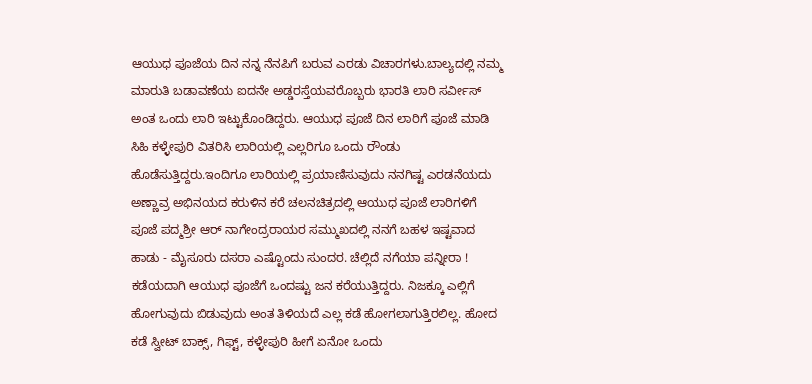ಆಯುಧ ಪೂಜೆಯ ದಿನ ನನ್ನ ನೆನಪಿಗೆ ಬರುವ ಎರಡು ವಿಚಾರಗಳು.ಬಾಲ್ಯದಲ್ಲಿ ನಮ್ಮ ಮಾರುತಿ ಬಡಾವಣೆಯ ಐದನೇ ಅಡ್ಡರಸ್ತೆಯವರೊಬ್ಬರು ಭಾರತಿ ಲಾರಿ ಸರ್ವೀಸ್ ಅಂತ ಒಂದು ಲಾರಿ ಇಟ್ಟುಕೊಂಡಿದ್ದರು. ಆಯುಧ ಪೂಜೆ ದಿನ ಲಾರಿಗೆ ಪೂಜೆ ಮಾಡಿ ಸಿಹಿ ಕಳ್ಳೇಪುರಿ ವಿತರಿಸಿ ಲಾರಿಯಲ್ಲಿ ಎಲ್ಲರಿಗೂ ಒಂದು ರೌಂಡು ಹೊಡೆಸುತ್ತಿದ್ದರು.ಇಂದಿಗೂ ಲಾರಿಯಲ್ಲಿ ಪ್ರಯಾಣಿಸುವುದು ನನಗಿಷ್ಟ ಎರಡನೆಯದು ಅಣ್ಣಾವ್ರ ಅಭಿನಯದ ಕರುಳಿನ ಕರೆ ಚಲನಚಿತ್ರದಲ್ಲಿ ಆಯುಧ ಪೂಜೆ ಲಾರಿಗಳಿಗೆ ಪೂಜೆ ಪದ್ಮಶ್ರೀ ಆರ್ ನಾಗೇಂದ್ರರಾಯರ ಸಮ್ಮುಖದಲ್ಲಿ ನನಗೆ ಬಹಳ ಇಷ್ಟವಾದ ಹಾಡು - ಮೈಸೂರು ದಸರಾ ಎಷ್ಟೊಂದು ಸುಂದರ. ಚೆಲ್ಲಿದೆ ನಗೆಯಾ ಪನ್ನೀರಾ !
ಕಡೆಯದಾಗಿ ಆಯುಧ ಪೂಜೆಗೆ ಒಂದಷ್ಟು ಜನ ಕರೆಯುತ್ತಿದ್ದರು. ನಿಜಕ್ಕೂ ಎಲ್ಲಿಗೆ ಹೋಗುವುದು ಬಿಡುವುದು ಅಂತ ತಿಳಿಯದೆ ಎಲ್ಲ ಕಡೆ ಹೋಗಲಾಗುತ್ತಿರಲಿಲ್ಲ. ಹೋದ ಕಡೆ ಸ್ವೀಟ್ ಬಾಕ್ಸ್, ಗಿಫ್ಟ್, ಕಳ್ಳೇಪುರಿ ಹೀಗೆ ಏನೋ ಒಂದು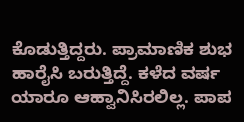ಕೊಡುತ್ತಿದ್ದರು. ಪ್ರಾಮಾಣಿಕ ಶುಭ ಹಾರೈಸಿ ಬರುತ್ತಿದ್ದೆ. ಕಳೆದ ವರ್ಷ ಯಾರೂ ಆಹ್ವಾನಿಸಿರಲಿಲ್ಲ. ಪಾಪ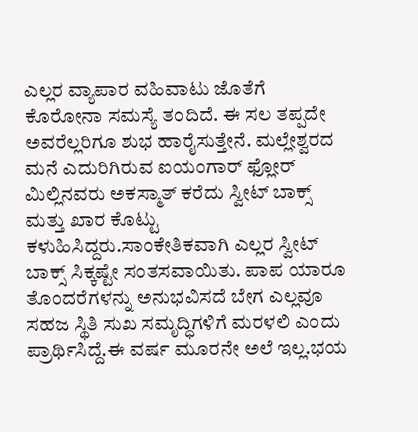ಎಲ್ಲರ ವ್ಯಾಪಾರ ವಹಿವಾಟು ಜೊತೆಗೆ ಕೊರೋನಾ ಸಮಸ್ಯೆ ತಂದಿದೆ. ಈ ಸಲ ತಪ್ಪದೇ ಅವರೆಲ್ಲರಿಗೂ ಶುಭ ಹಾರೈಸುತ್ತೇನೆ. ಮಲ್ಲೇಶ್ವರದ ಮನೆ ಎದುರಿಗಿರುವ ಐಯಂಗಾರ್ ಫ್ಲೋರ್ ಮಿಲ್ಲಿನವರು ಅಕಸ್ಮಾತ್ ಕರೆದು ಸ್ವೀಟ್ ಬಾಕ್ಸ್ ಮತ್ತು ಖಾರ ಕೊಟ್ಟು ಕಳುಹಿಸಿದ್ದರು.ಸಾಂಕೇತಿಕವಾಗಿ ಎಲ್ಲರ ಸ್ವೀಟ್ ಬಾಕ್ಸ್ ಸಿಕ್ಕಷ್ಟೇ ಸಂತಸವಾಯಿತು. ಪಾಪ ಯಾರೂ ತೊಂದರೆಗಳನ್ನು ಅನುಭವಿಸದೆ ಬೇಗ ಎಲ್ಲವೂ ಸಹಜ ಸ್ಥಿತಿ ಸುಖ ಸಮೃದ್ಧಿಗಳಿಗೆ ಮರಳಲಿ ಎಂದು ಪ್ರಾರ್ಥಿಸಿದ್ದೆ.ಈ ವರ್ಷ ಮೂರನೇ ಅಲೆ ಇಲ್ಲ.ಭಯ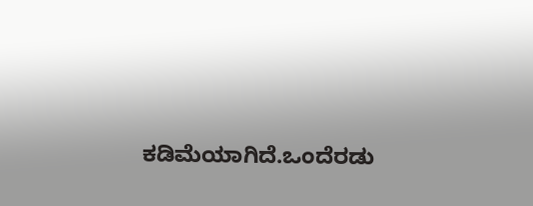ಕಡಿಮೆಯಾಗಿದೆ.ಒಂದೆರಡು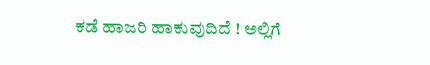ಕಡೆ ಹಾಜರಿ ಹಾಕುವುದಿದೆ ! ಅಲ್ಲಿಗೆ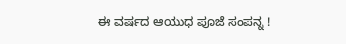ಈ ವರ್ಷದ ಆಯುಧ ಪೂಜೆ ಸಂಪನ್ನ !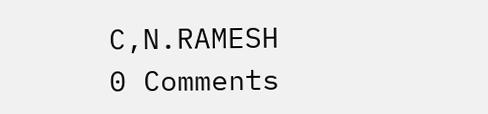C,N.RAMESH
0 Comments